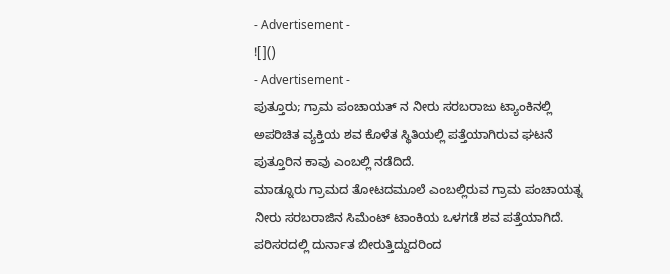- Advertisement -
![]()
- Advertisement -
ಪುತ್ತೂರು; ಗ್ರಾಮ ಪಂಚಾಯತ್ ನ ನೀರು ಸರಬರಾಜು ಟ್ಯಾಂಕಿನಲ್ಲಿ ಅಪರಿಚಿತ ವ್ಯಕ್ತಿಯ ಶವ ಕೊಳೆತ ಸ್ಥಿತಿಯಲ್ಲಿ ಪತ್ತೆಯಾಗಿರುವ ಘಟನೆ ಪುತ್ತೂರಿನ ಕಾವು ಎಂಬಲ್ಲಿ ನಡೆದಿದೆ.
ಮಾಡ್ನೂರು ಗ್ರಾಮದ ತೋಟದಮೂಲೆ ಎಂಬಲ್ಲಿರುವ ಗ್ರಾಮ ಪಂಚಾಯತ್ನ ನೀರು ಸರಬರಾಜಿನ ಸಿಮೆಂಟ್ ಟಾಂಕಿಯ ಒಳಗಡೆ ಶವ ಪತ್ತೆಯಾಗಿದೆ. ಪರಿಸರದಲ್ಲಿ ದುರ್ನಾತ ಬೀರುತ್ತಿದ್ದುದರಿಂದ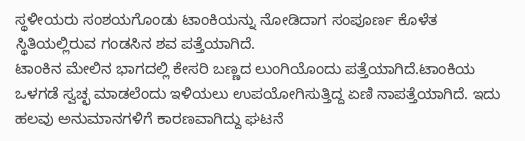ಸ್ಥಳೀಯರು ಸಂಶಯಗೊಂಡು ಟಾಂಕಿಯನ್ನು ನೋಡಿದಾಗ ಸಂಪೂರ್ಣ ಕೊಳೆತ ಸ್ಥಿತಿಯಲ್ಲಿರುವ ಗಂಡಸಿನ ಶವ ಪತ್ತೆಯಾಗಿದೆ.
ಟಾಂಕಿನ ಮೇಲಿನ ಭಾಗದಲ್ಲಿ ಕೇಸರಿ ಬಣ್ಣದ ಲುಂಗಿಯೊಂದು ಪತ್ತೆಯಾಗಿದೆ.ಟಾಂಕಿಯ ಒಳಗಡೆ ಸ್ವಚ್ಛ ಮಾಡಲೆಂದು ಇಳಿಯಲು ಉಪಯೋಗಿಸುತ್ತಿದ್ದ ಏಣಿ ನಾಪತ್ತೆಯಾಗಿದೆ. ಇದು ಹಲವು ಅನುಮಾನಗಳಿಗೆ ಕಾರಣವಾಗಿದ್ದು ಘಟನೆ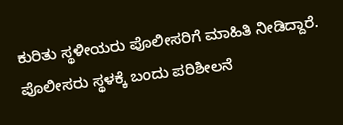ಕುರಿತು ಸ್ಥಳೀಯರು ಪೊಲೀಸರಿಗೆ ಮಾಹಿತಿ ನೀಡಿದ್ದಾರೆ. ಪೊಲೀಸರು ಸ್ಥಳಕ್ಕೆ ಬಂದು ಪರಿಶೀಲನೆ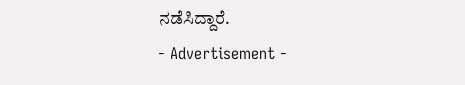ನಡೆಸಿದ್ದಾರೆ.
- Advertisement -